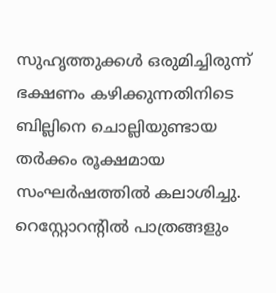സുഹൃത്തുക്കൾ ഒരുമിച്ചിരുന്ന് ഭക്ഷണം കഴിക്കുന്നതിനിടെ ബില്ലിനെ ചൊല്ലിയുണ്ടായ തർക്കം രൂക്ഷമായ സംഘർഷത്തിൽ കലാശിച്ചു. റെസ്റ്റോറന്റിൽ പാത്രങ്ങളും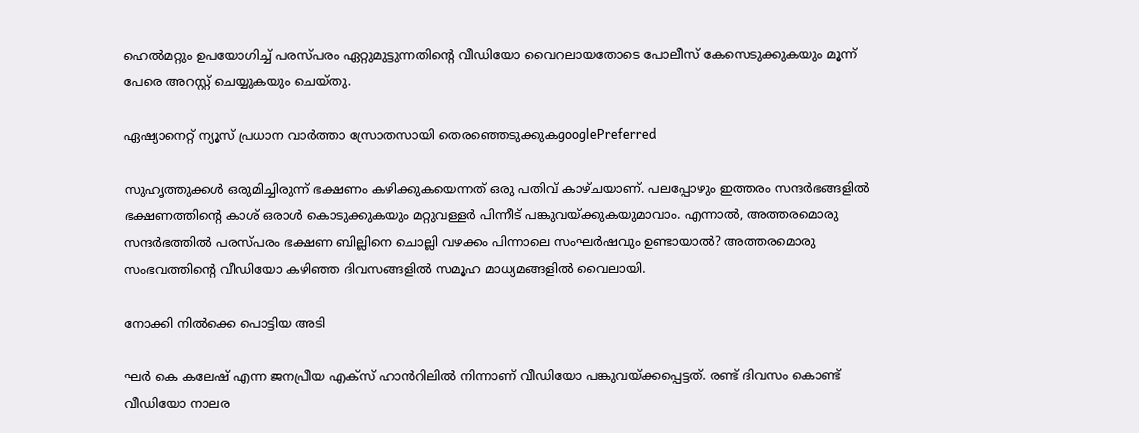ഹെൽമറ്റും ഉപയോഗിച്ച് പരസ്പരം ഏറ്റുമുട്ടുന്നതിന്റെ വീഡിയോ വൈറലായതോടെ പോലീസ് കേസെടുക്കുകയും മൂന്ന് പേരെ അറസ്റ്റ് ചെയ്യുകയും ചെയ്തു.

ഏഷ്യാനെറ്റ് ന്യൂസ് പ്രധാന വാർത്താ സ്രോതസായി തെരഞ്ഞെടുക്കുകgooglePreferred

സുഹൃത്തുക്കൾ ഒരുമിച്ചിരുന്ന് ഭക്ഷണം കഴിക്കുകയെന്നത് ഒരു പതിവ് കാഴ്ചയാണ്. പലപ്പോഴും ഇത്തരം സന്ദർഭങ്ങളിൽ ഭക്ഷണത്തിന്‍റെ കാശ് ഒരാൾ കൊടുക്കുകയും മറ്റുവള്ളർ പിന്നീട് പങ്കുവയ്ക്കുകയുമാവാം. എന്നാൽ, അത്തരമൊരു സന്ദർഭത്തിൽ പരസ്പരം ഭക്ഷണ ബില്ലിനെ ചൊല്ലി വഴക്കം പിന്നാലെ സംഘർഷവും ഉണ്ടായാൽ? അത്തരമൊരു സംഭവത്തിന്‍റെ വീഡിയോ കഴിഞ്ഞ ദിവസങ്ങളിൽ സമൂഹ മാധ്യമങ്ങളിൽ വൈലായി.

നോക്കി നിൽക്കെ പൊട്ടിയ അടി

ഘർ കെ കലേഷ് എന്ന ജനപ്രീയ എക്സ് ഹാൻറിലിൽ നിന്നാണ് വീഡിയോ പങ്കുവയ്ക്കപ്പെട്ടത്. രണ്ട് ദിവസം കൊണ്ട് വീഡിയോ നാലര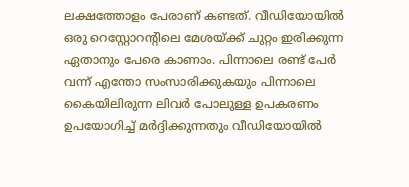ലക്ഷത്തോളം പേരാണ് കണ്ടത്. വീഡിയോയിൽ ഒരു റെസ്റ്റോറന്‍റിലെ മേശയ്ക്ക് ചുറ്റം ഇരിക്കുന്ന ഏതാനും പേരെ കാണാം. പിന്നാലെ രണ്ട് പേർ വന്ന് എന്തോ സംസാരിക്കുകയും പിന്നാലെ കൈയിലിരുന്ന ലിവർ പോലുള്ള ഉപകരണം ഉപയോഗിച്ച് മർദ്ദിക്കുന്നതും വീഡിയോയിൽ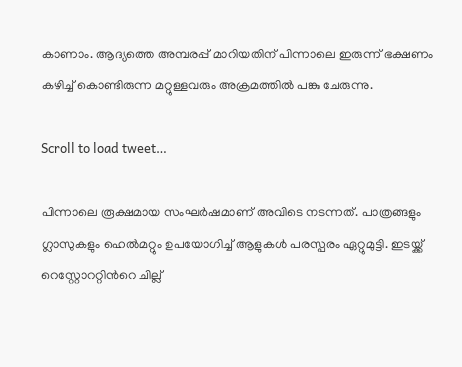കാണാം. ആദ്യത്തെ അമ്പരപ്പ് മാറിയതിന് പിന്നാലെ ഇരുന്ന് ഭക്ഷണം കഴിച്ച് കൊണ്ടിരുന്ന മറ്റുള്ളവരും അക്രമത്തിൽ പങ്കു ചേരുന്നു.

Scroll to load tweet…

പിന്നാലെ രൂക്ഷമായ സംഘർഷമാണ് അവിടെ നടന്നത്. പാത്രങ്ങളും ഗ്ലാസുകളും ഹെൽമറ്റും ഉപയോഗിച്ച് ആളുകൾ പരസ്പരം ഏറ്റുമുട്ടി. ഇടയ്ക്ക് റെസ്റ്റോററ്റിന്‍റെ ചില്ല്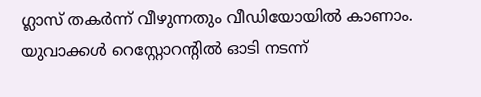ഗ്ലാസ് തകർന്ന് വീഴുന്നതും വീഡിയോയിൽ കാണാം. യുവാക്കൾ റെസ്റ്റോറന്‍റിൽ ഓടി നടന്ന്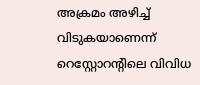അക്രമം അഴിച്ച് വിടുകയാണെന്ന് റെസ്റ്റോറന്‍റിലെ വിവിധ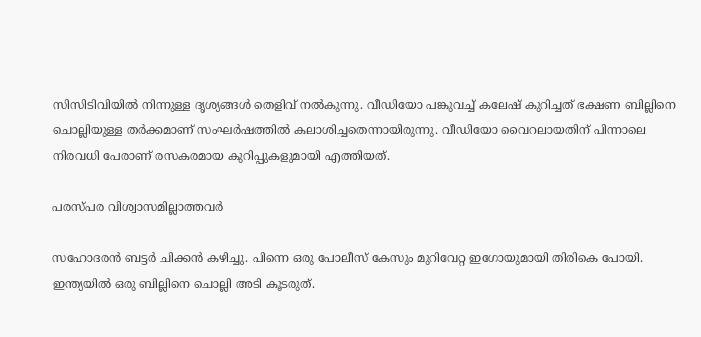സിസിടിവിയിൽ നിന്നുള്ള ദൃശ്യങ്ങൾ തെളിവ് നൽകുന്നു. വീഡിയോ പങ്കുവച്ച് കലേഷ് കുറിച്ചത് ഭക്ഷണ ബില്ലിനെ ചൊല്ലിയുള്ള തർക്കമാണ് സംഘർഷത്തിൽ കലാശിച്ചതെന്നായിരുന്നു. വീഡിയോ വൈറലായതിന് പിന്നാലെ നിരവധി പേരാണ് രസകരമായ കുറിപ്പുകളുമായി എത്തിയത്.

പരസ്പര വിശ്വാസമില്ലാത്തവർ

സഹോദരൻ ബട്ടർ ചിക്കൻ കഴിച്ചു. പിന്നെ ഒരു പോലീസ് കേസും മുറിവേറ്റ ഇഗോയുമായി തിരികെ പോയി. ഇന്ത്യയിൽ ഒരു ബില്ലിനെ ചൊല്ലി അടി കൂടരുത്.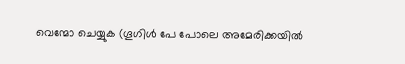വെന്മോ ചെയ്യുക (ഗൂഗിൾ പേ പോലെ അമേരിക്കയിൽ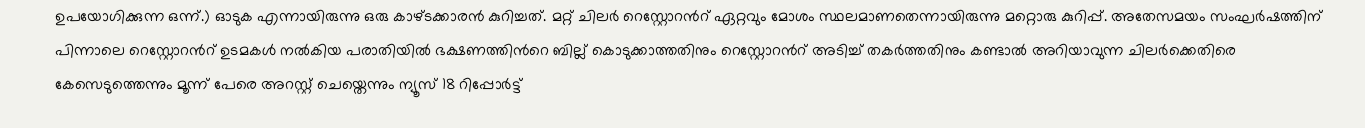ഉപയോഗിക്കുന്ന ഒന്ന്.) ഓടുക എന്നായിരുന്നു ഒരു കാഴ്ടക്കാരൻ കുറിച്ചത്. മറ്റ് ചിലർ റെസ്റ്റോറന്‍റ് ഏറ്റവും മോശം സ്ഥലമാണതെന്നായിരുന്നു മറ്റൊരു കുറിപ്പ്. അതേസമയം സംഘർഷത്തിന് പിന്നാലെ റെസ്റ്റോറന്‍റ് ഉടമകൾ നൽകിയ പരാതിയിൽ ഭക്ഷണത്തിന്‍റെ ബില്ല് കൊടുക്കാത്തതിനും റെസ്റ്റോറന്‍റ് അടിച്ച് തകർത്തതിനും കണ്ടാൽ അറിയാവുന്ന ചിലർക്കെതിരെ കേസെടുത്തെന്നും മൂന്ന് പേരെ അറസ്റ്റ് ചെയ്തെന്നും ന്യൂസ് 18 റിപ്പോർട്ട്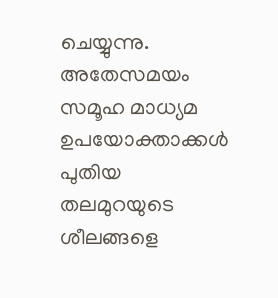ചെയ്യുന്നു. അതേസമയം സമൂഹ മാധ്യമ ഉപയോക്താക്കൾ പുതിയ തലമുറയുടെ ശീലങ്ങളെ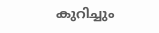കുറിച്ചും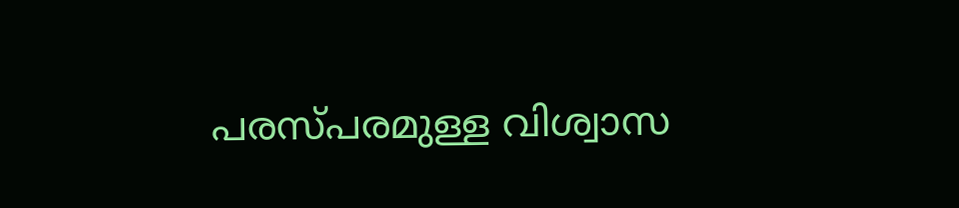പരസ്പരമുള്ള വിശ്വാസ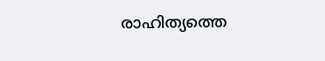രാഹിത്യത്തെ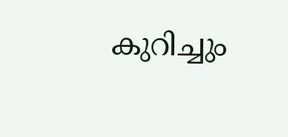കുറിച്ചും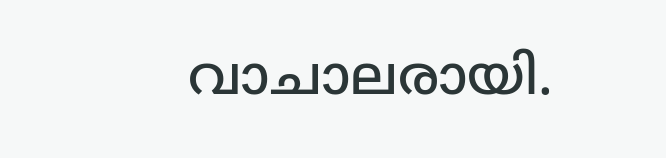വാചാലരായി.